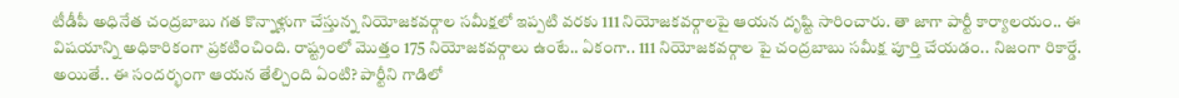టీడీపీ అధినేత చంద్రబాబు గత కొన్నాళ్లుగా చేస్తున్న నియోజకవర్గాల సమీక్షలో ఇప్పటి వరకు 111 నియోజకవర్గాలపై ఆయన దృష్టి సారించారు. తా జాగా పార్టీ కార్యాలయం.. ఈ విషయాన్ని అధికారికంగా ప్రకటించింది. రాష్ట్రంలో మొత్తం 175 నియోజకవర్గాలు ఉంటే.. ఏకంగా.. 111 నియోజకవర్గాల పై చంద్రబాబు సమీక్ష పూర్తి చేయడం.. నిజంగా రికార్డే. అయితే.. ఈ సందర్భంగా ఆయన తేల్చింది ఏంటి? పార్టీని గాడిలో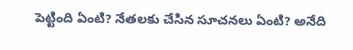పెట్టింది ఏంటి? నేతలకు చేసిన సూచనలు ఏంటి? అనేది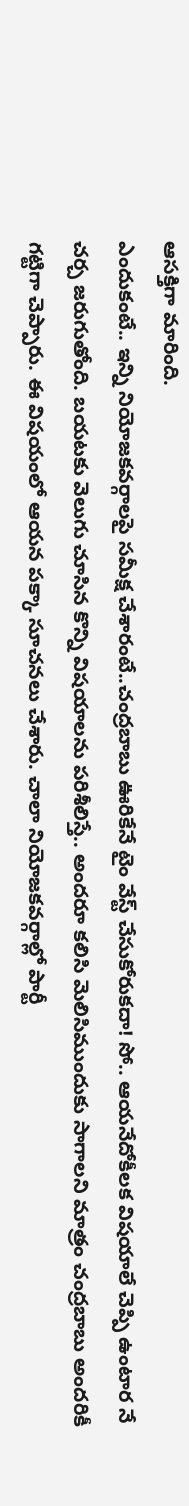ఆసక్తిగా మారింది.
ఎందుకంటే.. ఇన్ని నియోజకవర్గాలపై సమీక్ష చేశారంటే..చంద్రబాబు ఊరికేనే టైం వేస్ట్ చేసుకోరుకదా! సో.. ఆయనేదోకీలక విషయాలే చెప్పి ఉంటార నే చర్చ జరుగుతోంది. బయటకు వెలుగు చూసిన కొన్ని విషయాలను పరిశీలిస్తే.. అందరూ కలిసి మెలిసిముందుకు సాగాలని మాత్రం చంద్రబాబు అందరికీ గట్టిగా చెప్పారు. ఈ విషయంలో ఆయన పక్కా సూచనలు చేశారు. చాలా నియోజకవర్గాల్లో పార్టీ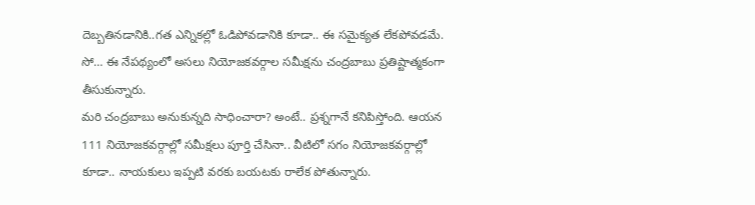దెబ్బతినడానికి..గత ఎన్నికల్లో ఓడిపోవడానికి కూడా.. ఈ సమైక్యత లేకపోవడమే. సో… ఈ నేపథ్యంలో అసలు నియోజకవర్గాల సమీక్షను చంద్రబాబు ప్రతిష్టాత్మకంగా తీసుకున్నారు.
మరి చంద్రబాబు అనుకున్నది సాధించారా? అంటే.. ప్రశ్నగానే కనిపిస్తోంది. ఆయన 111 నియోజకవర్గాల్లో సమీక్షలు పూర్తి చేసినా.. వీటిలో సగం నియోజకవర్గాల్లో కూడా.. నాయకులు ఇప్పటి వరకు బయటకు రాలేక పోతున్నారు.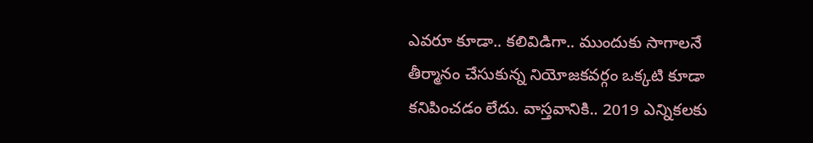ఎవరూ కూడా.. కలివిడిగా.. ముందుకు సాగాలనే తీర్మానం చేసుకున్న నియోజకవర్గం ఒక్కటి కూడా కనిపించడం లేదు. వాస్తవానికి.. 2019 ఎన్నికలకు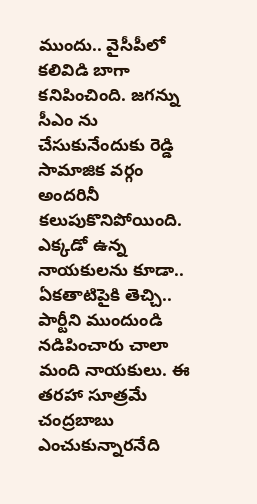ముందు.. వైసీపీలో కలివిడి బాగా కనిపించింది. జగన్ను సీఎం ను చేసుకునేందుకు రెడ్డి సామాజిక వర్గం అందరినీ కలుపుకొనిపోయింది.
ఎక్కడో ఉన్న నాయకులను కూడా.. ఏకతాటిపైకి తెచ్చి.. పార్టీని ముందుండి నడిపించారు చాలా మంది నాయకులు. ఈ తరహా సూత్రమే చంద్రబాబు ఎంచుకున్నారనేది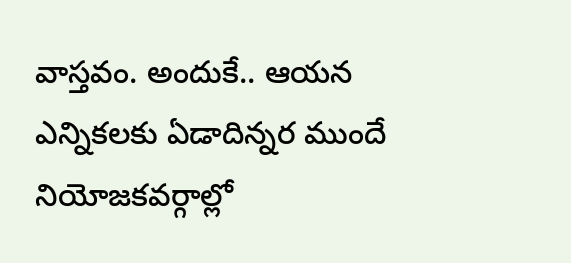వాస్తవం. అందుకే.. ఆయన ఎన్నికలకు ఏడాదిన్నర ముందే నియోజకవర్గాల్లో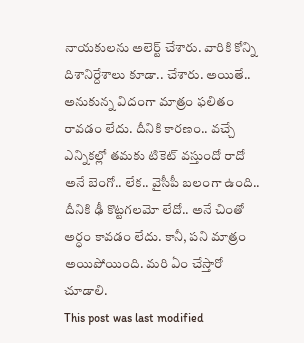నాయకులను అలెర్ట్ చేశారు. వారికి కోన్ని దిశానిర్దేశాలు కూడా.. చేశారు. అయితే.. అనుకున్న విదంగా మాత్రం ఫలితం రావడం లేదు. దీనికి కారణం.. వచ్చే ఎన్నికల్లో తమకు టికెట్ వస్తుందో రాదో అనే బెంగో.. లేక.. వైసీపీ బలంగా ఉంది.. దీనికి ఢీ కొట్టగలమో లేదో.. అనే చింతో అర్ధం కావడం లేదు. కానీ, పని మాత్రం అయిపోయింది. మరి ఏం చేస్తారో చూడాలి.
This post was last modified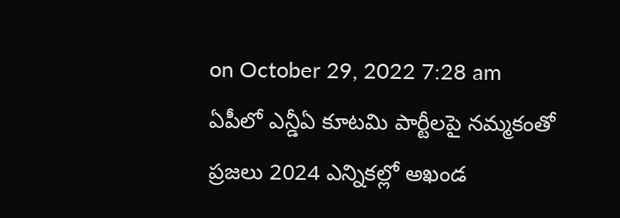on October 29, 2022 7:28 am
ఏపీలో ఎన్డీఏ కూటమి పార్టీలపై నమ్మకంతో ప్రజలు 2024 ఎన్నికల్లో అఖండ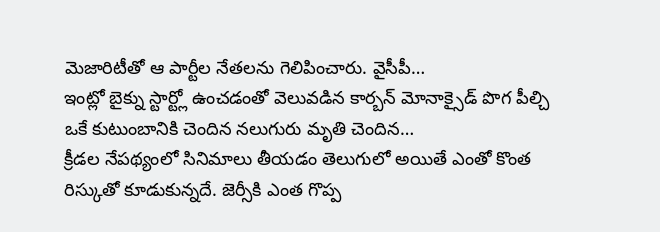మెజారిటీతో ఆ పార్టీల నేతలను గెలిపించారు. వైసీపీ…
ఇంట్లో బైక్ను స్టార్ట్లో ఉంచడంతో వెలువడిన కార్బన్ మోనాక్సైడ్ పొగ పీల్చి ఒకే కుటుంబానికి చెందిన నలుగురు మృతి చెందిన…
క్రీడల నేపథ్యంలో సినిమాలు తీయడం తెలుగులో అయితే ఎంతో కొంత రిస్కుతో కూడుకున్నదే. జెర్సీకి ఎంత గొప్ప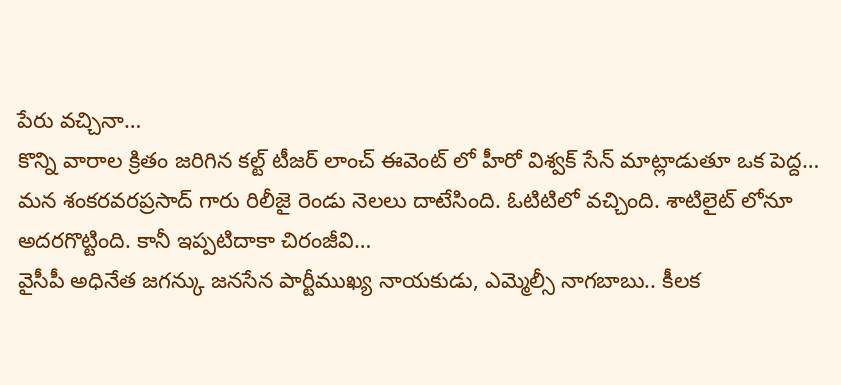పేరు వచ్చినా…
కొన్ని వారాల క్రితం జరిగిన కల్ట్ టీజర్ లాంచ్ ఈవెంట్ లో హీరో విశ్వక్ సేన్ మాట్లాడుతూ ఒక పెద్ద…
మన శంకరవరప్రసాద్ గారు రిలీజై రెండు నెలలు దాటేసింది. ఓటిటిలో వచ్చింది. శాటిలైట్ లోనూ అదరగొట్టింది. కానీ ఇప్పటిదాకా చిరంజీవి…
వైసీపీ అధినేత జగన్కు జనసేన పార్టీముఖ్య నాయకుడు, ఎమ్మెల్సీ నాగబాబు.. కీలక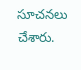సూచనలు చేశారు.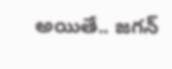అయితే.. జగన్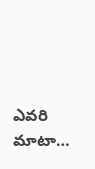ఎవరి మాటా…